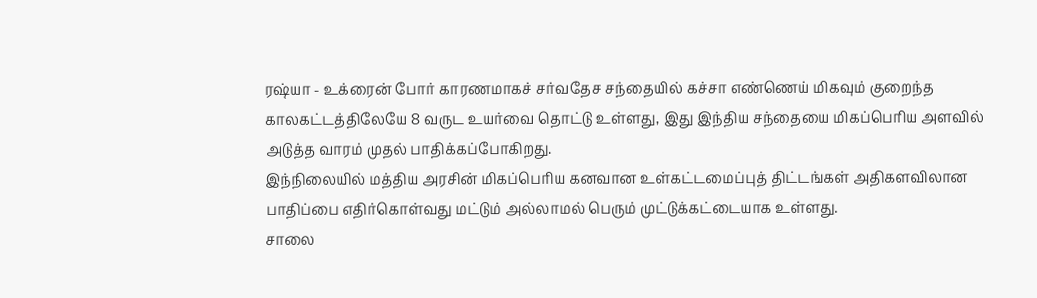ரஷ்யா - உக்ரைன் போர் காரணமாகச் சர்வதேச சந்தையில் கச்சா எண்ணெய் மிகவும் குறைந்த காலகட்டத்திலேயே 8 வருட உயர்வை தொட்டு உள்ளது, இது இந்திய சந்தையை மிகப்பெரிய அளவில் அடுத்த வாரம் முதல் பாதிக்கப்போகிறது.
இந்நிலையில் மத்திய அரசின் மிகப்பெரிய கனவான உள்கட்டமைப்புத் திட்டங்கள் அதிகளவிலான பாதிப்பை எதிர்கொள்வது மட்டும் அல்லாமல் பெரும் முட்டுக்கட்டையாக உள்ளது.
சாலை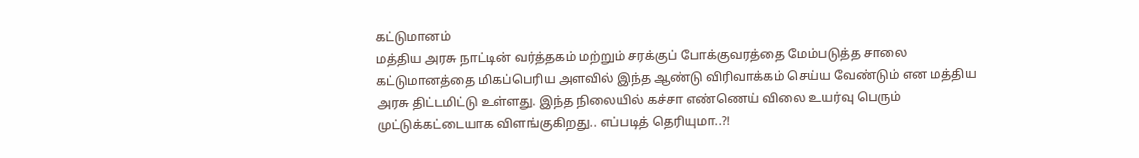கட்டுமானம்
மத்திய அரசு நாட்டின் வர்த்தகம் மற்றும் சரக்குப் போக்குவரத்தை மேம்படுத்த சாலை கட்டுமானத்தை மிகப்பெரிய அளவில் இந்த ஆண்டு விரிவாக்கம் செய்ய வேண்டும் என மத்திய அரசு திட்டமிட்டு உள்ளது. இந்த நிலையில் கச்சா எண்ணெய் விலை உயர்வு பெரும் முட்டுக்கட்டையாக விளங்குகிறது.. எப்படித் தெரியுமா..?!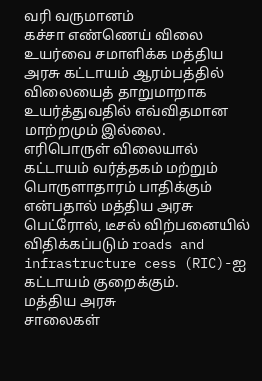வரி வருமானம்
கச்சா எண்ணெய் விலை உயர்வை சமாளிக்க மத்திய அரசு கட்டாயம் ஆரம்பத்தில் விலையைத் தாறுமாறாக உயர்த்துவதில் எவ்விதமான மாற்றமும் இல்லை. எரிபொருள் விலையால் கட்டாயம் வர்த்தகம் மற்றும் பொருளாதாரம் பாதிக்கும் என்பதால் மத்திய அரசு பெட்ரோல், டீசல் விற்பனையில் விதிக்கப்படும் roads and infrastructure cess (RIC)-ஐ கட்டாயம் குறைக்கும்.
மத்திய அரசு
சாலைகள்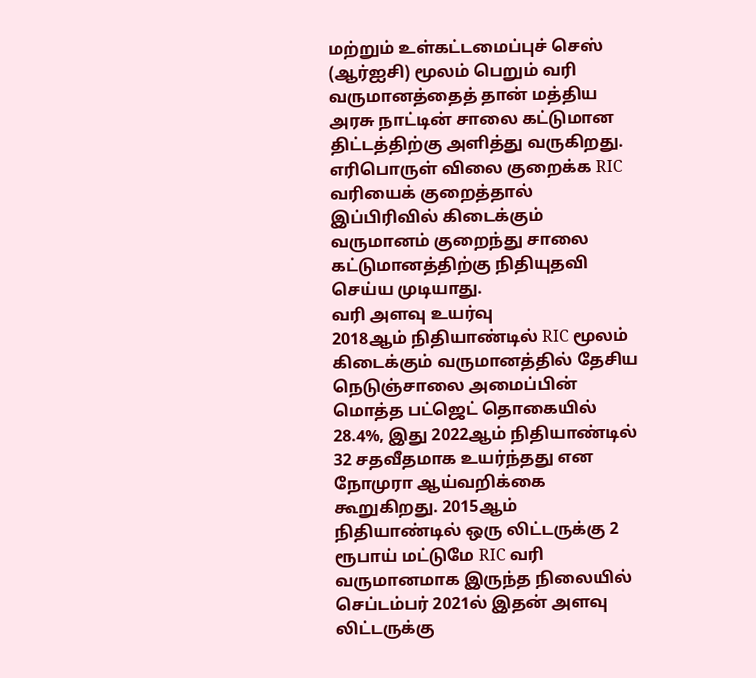மற்றும் உள்கட்டமைப்புச் செஸ் (ஆர்ஐசி) மூலம் பெறும் வரி வருமானத்தைத் தான் மத்திய அரசு நாட்டின் சாலை கட்டுமான திட்டத்திற்கு அளித்து வருகிறது. எரிபொருள் விலை குறைக்க RIC வரியைக் குறைத்தால் இப்பிரிவில் கிடைக்கும் வருமானம் குறைந்து சாலை கட்டுமானத்திற்கு நிதியுதவி செய்ய முடியாது.
வரி அளவு உயர்வு
2018ஆம் நிதியாண்டில் RIC மூலம் கிடைக்கும் வருமானத்தில் தேசிய நெடுஞ்சாலை அமைப்பின் மொத்த பட்ஜெட் தொகையில் 28.4%, இது 2022ஆம் நிதியாண்டில் 32 சதவீதமாக உயர்ந்தது என நோமுரா ஆய்வறிக்கை கூறுகிறது. 2015ஆம் நிதியாண்டில் ஒரு லிட்டருக்கு 2 ரூபாய் மட்டுமே RIC வரி வருமானமாக இருந்த நிலையில் செப்டம்பர் 2021ல் இதன் அளவு லிட்டருக்கு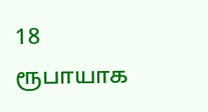18 ரூபாயாக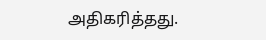அதிகரித்தது.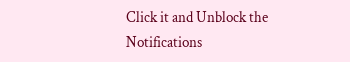Click it and Unblock the Notifications